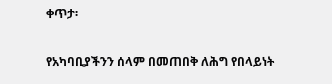ቀጥታ፡

የአካባቢያችንን ሰላም በመጠበቅ ለሕግ የበላይነት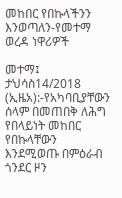መከበር የበኩላችንን እንወጣለን-የመተማ ወረዳ ነዋሪዎች

መተማ፤ ታህሳስ14/2018 (ኢዜአ):-የአካባቢያቸውን ሰላም በመጠበቅ ለሕግ የበላይነት መከበር የበኩላቸውን እንደሚወጡ በምዕራብ ጎንደር ዞን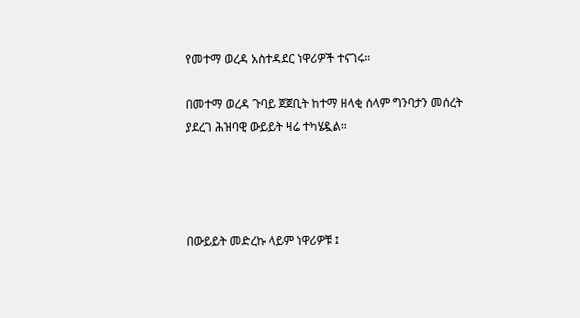የመተማ ወረዳ አስተዳደር ነዋሪዎች ተናገሩ።

በመተማ ወረዳ ጉባይ ጀጀቢት ከተማ ዘላቂ ሰላም ግንባታን መሰረት ያደረገ ሕዝባዊ ውይይት ዛሬ ተካሄዷል።




በውይይት መድረኩ ላይም ነዋሪዎቹ ፤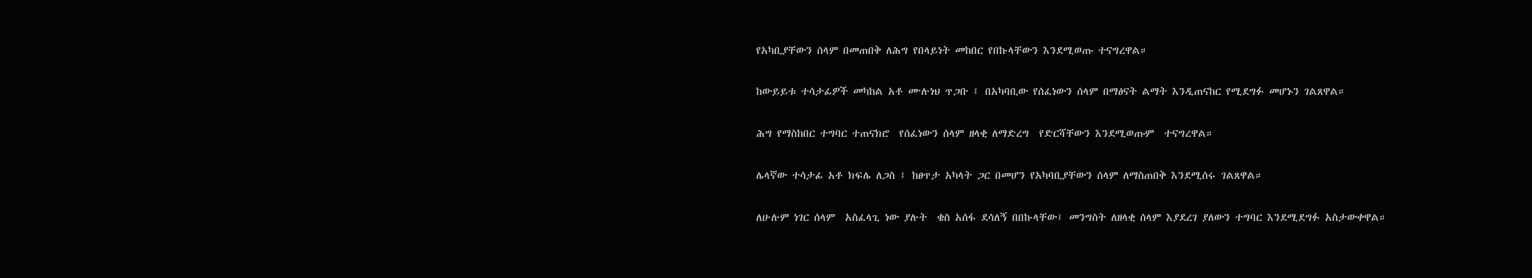የአካቢያቸውን ሰላም በመጠበቅ ለሕግ የበላይነት መከበር የበኩላቸውን እንደሚወጡ ተናግረዋል።

ከውይይቱ ተሳታፊዎች መካከል አቶ ሙሉነህ ጥጋቡ ፤ በአካባቢው የሰፈነውን ሰላም በማፅናት ልማት እንዲጠናከር የሚደግፉ መሆኑን ገልጸዋል።

ሕግ የማስከበር ተግባር ተጠናክሮ  የሰፈነውን ሰላም ዘላቂ ለማድረግ  የድርሻቸውን እንደሚወጡም  ተናግረዋል።

ሌላኛው ተሳታፊ አቶ ክፍሌ ለጋስ ፤ ከፀጥታ አካላት ጋር በመሆን የአካባቢያቸውን ሰላም ለማስጠበቅ እንደሚሰሩ ገልጸዋል።

ለሁሉም ነገር ሰላም  አስፈላጊ ነው ያሉት  ቄስ አሰፋ ደሳለኝ በበኩላቸው፤ መንግስት ለዘላቂ ሰላም እያደረገ ያለውን ተግባር እንደሚደግፉ አስታውቀዋል።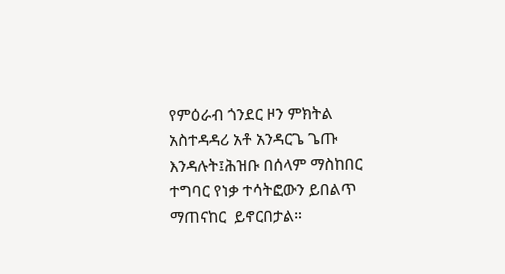የምዕራብ ጎንደር ዞን ምክትል አስተዳዳሪ አቶ አንዳርጌ ጌጡ እንዳሉት፤ሕዝቡ በሰላም ማስከበር ተግባር የነቃ ተሳትፎውን ይበልጥ ማጠናከር  ይኖርበታል።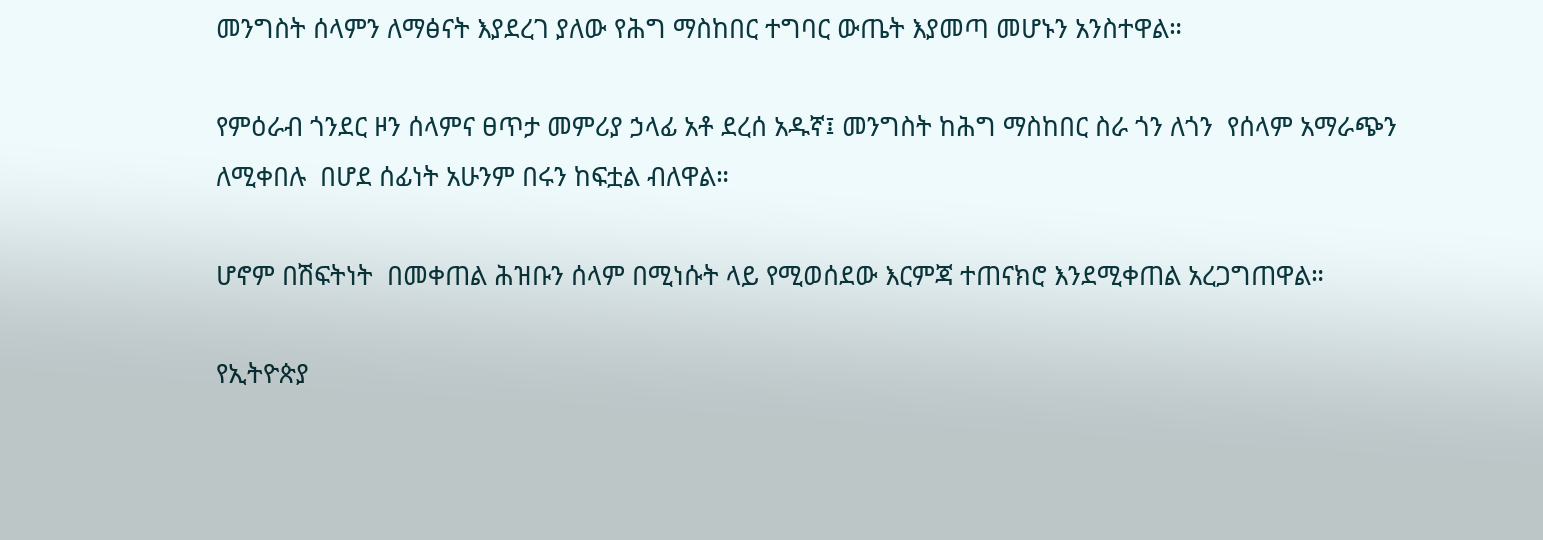መንግስት ሰላምን ለማፅናት እያደረገ ያለው የሕግ ማስከበር ተግባር ውጤት እያመጣ መሆኑን አንስተዋል።

የምዕራብ ጎንደር ዞን ሰላምና ፀጥታ መምሪያ ኃላፊ አቶ ደረሰ አዱኛ፤ መንግስት ከሕግ ማስከበር ስራ ጎን ለጎን  የሰላም አማራጭን ለሚቀበሉ  በሆደ ሰፊነት አሁንም በሩን ከፍቷል ብለዋል።

ሆኖም በሽፍትነት  በመቀጠል ሕዝቡን ሰላም በሚነሱት ላይ የሚወሰደው እርምጃ ተጠናክሮ እንደሚቀጠል አረጋግጠዋል።

የኢትዮጵያ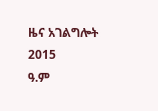ዜና አገልግሎት
2015
ዓ.ም